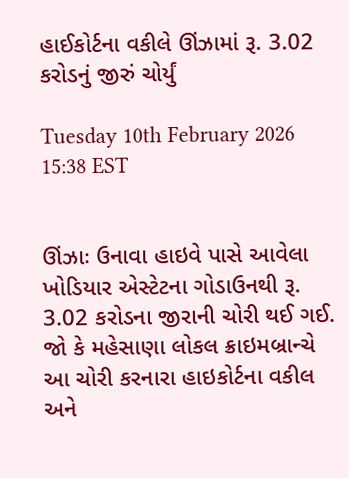હાઈકોર્ટના વકીલે ઊંઝામાં રૂ. 3.02 કરોડનું જીરું ચોર્યું

Tuesday 10th February 2026 15:38 EST


ઊંઝાઃ ઉનાવા હાઇવે પાસે આવેલા ખોડિયાર એસ્ટેટના ગોડાઉનથી રૂ. 3.02 કરોડના જીરાની ચોરી થઈ ગઈ. જો કે મહેસાણા લોકલ ક્રાઇમબ્રાન્ચે  આ ચોરી કરનારા હાઇકોર્ટના વકીલ અને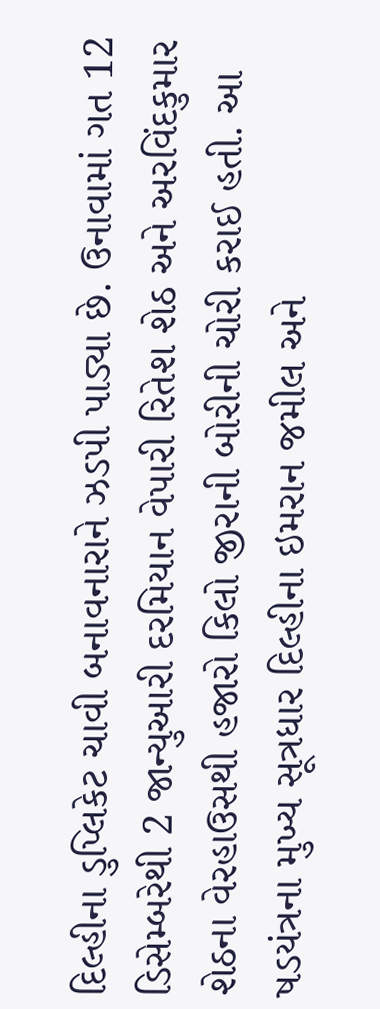દિલ્હીના ડુપ્લિકેટ ચાવી બનાવનારાને ઝડપી પાડ્યા છે. ઉનાવામાં ગત 12 ડિસેમ્બરેથી 2 જાન્યુઆરી દરમિયાન વેપારી રિતેશ શેઠ અને અરવિંદકુમાર શેઠના વેરહાઉસથી હજારો કિલો જીરાની બોરીની ચોરી કરાઈ હતી. આ ષડયંત્રના મુખ્ય સૂત્રધાર દિલ્હીના ઇમરાન જમીલ અને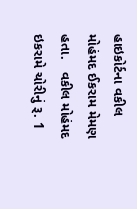હાઇકોર્ટના વકીલ મોહંમદ ઈકરામ મેમણ હતા.   વકીલ મોહંમદ ઇકરામે ચોરીનું રૂ. 1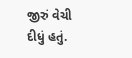જીરું વેચી દીધું હતું.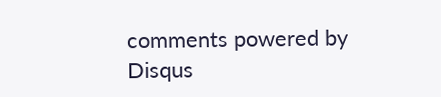comments powered by Disqus